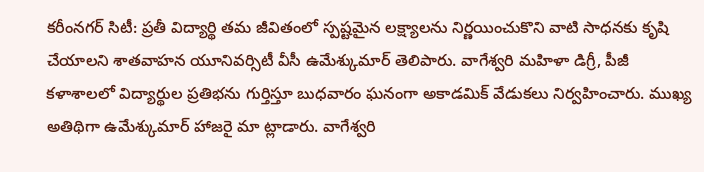కరీంనగర్ సిటీ: ప్రతీ విద్యార్థి తమ జీవితంలో స్పష్టమైన లక్ష్యాలను నిర్ణయించుకొని వాటి సాధనకు కృషి చేయాలని శాతవాహన యూనివర్సిటీ వీసీ ఉమేశ్కుమార్ తెలిపారు. వాగేశ్వరి మహిళా డిగ్రీ, పీజీ కళాశాలలో విద్యార్థుల ప్రతిభను గుర్తిస్తూ బుధవారం ఘనంగా అకాడమిక్ వేడుకలు నిర్వహించారు. ముఖ్య అతిథిగా ఉమేశ్కుమార్ హాజరై మా ట్లాడారు. వాగేశ్వరి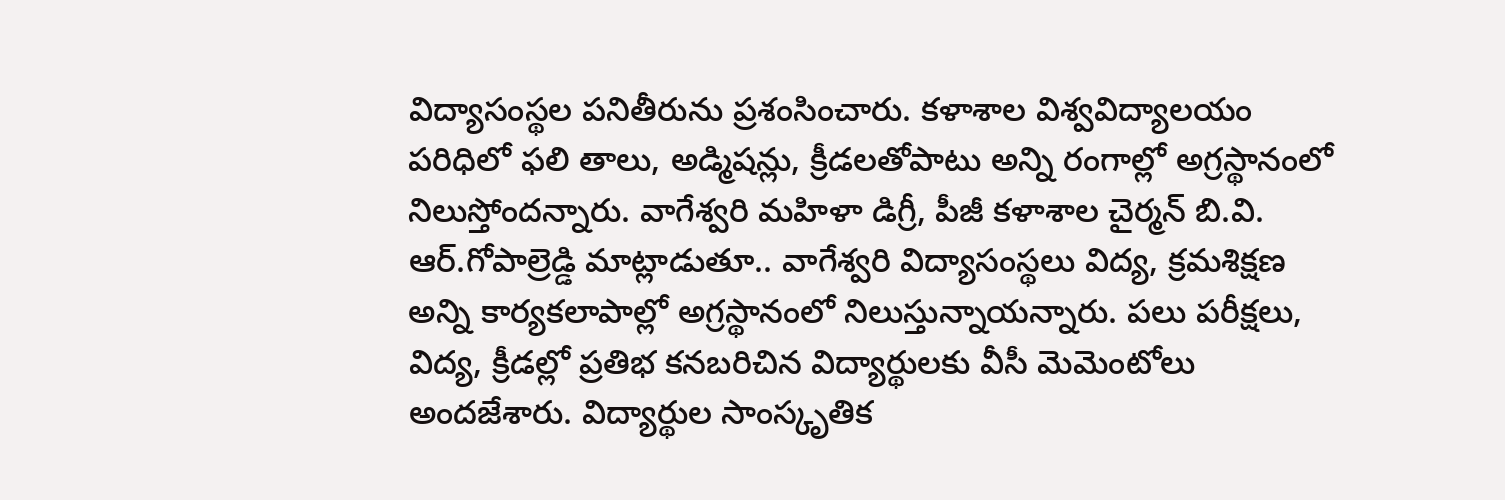విద్యాసంస్థల పనితీరును ప్రశంసించారు. కళాశాల విశ్వవిద్యాలయం పరిధిలో ఫలి తాలు, అడ్మిషన్లు, క్రీడలతోపాటు అన్ని రంగాల్లో అగ్రస్థానంలో నిలుస్తోందన్నారు. వాగేశ్వరి మహిళా డిగ్రీ, పీజీ కళాశాల చైర్మన్ బి.వి. ఆర్.గోపాల్రెడ్డి మాట్లాడుతూ.. వాగేశ్వరి విద్యాసంస్థలు విద్య, క్రమశిక్షణ అన్ని కార్యకలాపాల్లో అగ్రస్థానంలో నిలుస్తున్నాయన్నారు. పలు పరీక్షలు, విద్య, క్రీడల్లో ప్రతిభ కనబరిచిన విద్యార్థులకు వీసీ మెమెంటోలు అందజేశారు. విద్యార్థుల సాంస్కృతిక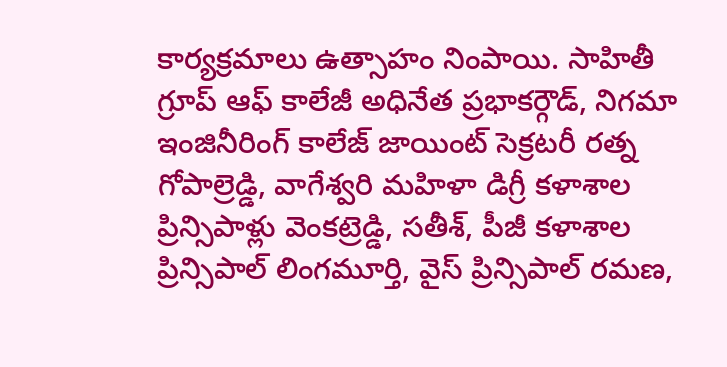కార్యక్రమాలు ఉత్సాహం నింపాయి. సాహితీ గ్రూప్ ఆఫ్ కాలేజీ అధినేత ప్రభాకర్గౌడ్, నిగమా ఇంజినీరింగ్ కాలేజ్ జాయింట్ సెక్రటరీ రత్న గోపాల్రెడ్డి, వాగేశ్వరి మహిళా డిగ్రీ కళాశాల ప్రిన్సిపాళ్లు వెంకట్రెడ్డి, సతీశ్, పీజీ కళాశాల ప్రిన్సిపాల్ లింగమూర్తి, వైస్ ప్రిన్సిపాల్ రమణ,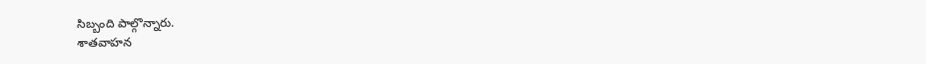సిబ్బంది పాల్గొన్నారు.
శాతవాహన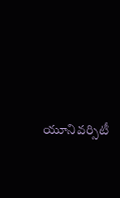యూనివర్సిటీ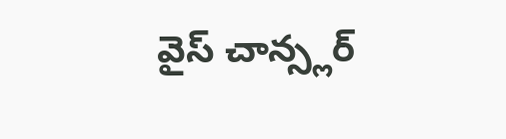వైస్ చాన్స్లర్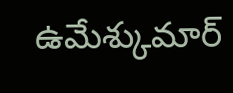ఉమేశ్కుమార్